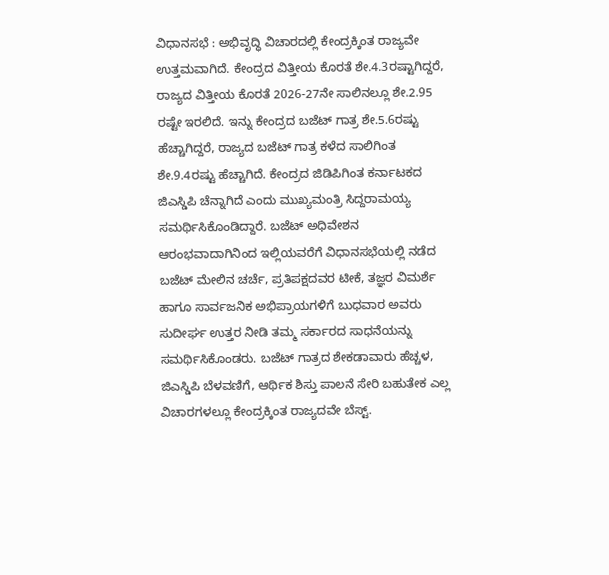ವಿಧಾನಸಭೆ : ಅಭಿವೃದ್ಧಿ ವಿಚಾರದಲ್ಲಿ ಕೇಂದ್ರಕ್ಕಿಂತ ರಾಜ್ಯವೇ ಉತ್ತಮವಾಗಿದೆ. ಕೇಂದ್ರದ ವಿತ್ತೀಯ ಕೊರತೆ ಶೇ.4.3ರಷ್ಟಾಗಿದ್ದರೆ, ರಾಜ್ಯದ ವಿತ್ತೀಯ ಕೊರತೆ 2026-27ನೇ ಸಾಲಿನಲ್ಲೂ ಶೇ.2.95 ರಷ್ಟೇ ಇರಲಿದೆ. ಇನ್ನು ಕೇಂದ್ರದ ಬಜೆಟ್ ಗಾತ್ರ ಶೇ.5.6ರಷ್ಟು ಹೆಚ್ಚಾಗಿದ್ದರೆ, ರಾಜ್ಯದ ಬಜೆಟ್ ಗಾತ್ರ ಕಳೆದ ಸಾಲಿಗಿಂತ ಶೇ.9.4ರಷ್ಟು ಹೆಚ್ಚಾಗಿದೆ. ಕೇಂದ್ರದ ಜಿಡಿಪಿಗಿಂತ ಕರ್ನಾಟಕದ ಜಿಎಸ್ಡಿಪಿ ಚೆನ್ನಾಗಿದೆ ಎಂದು ಮುಖ್ಯಮಂತ್ರಿ ಸಿದ್ದರಾಮಯ್ಯ ಸಮರ್ಥಿಸಿಕೊಂಡಿದ್ದಾರೆ. ಬಜೆಟ್ ಅಧಿವೇಶನ ಆರಂಭವಾದಾಗಿನಿಂದ ಇಲ್ಲಿಯವರೆಗೆ ವಿಧಾನಸಭೆಯಲ್ಲಿ ನಡೆದ ಬಜೆಟ್ ಮೇಲಿನ ಚರ್ಚೆ, ಪ್ರತಿಪಕ್ಷದವರ ಟೀಕೆ, ತಜ್ಞರ ವಿಮರ್ಶೆ ಹಾಗೂ ಸಾರ್ವಜನಿಕ ಅಭಿಪ್ರಾಯಗಳಿಗೆ ಬುಧವಾರ ಅವರು ಸುದೀರ್ಘ ಉತ್ತರ ನೀಡಿ ತಮ್ಮ ಸರ್ಕಾರದ ಸಾಧನೆಯನ್ನು ಸಮರ್ಥಿಸಿಕೊಂಡರು. ಬಜೆಟ್ ಗಾತ್ರದ ಶೇಕಡಾವಾರು ಹೆಚ್ಚಳ, ಜಿಎಸ್ಡಿಪಿ ಬೆಳವಣಿಗೆ, ಆರ್ಥಿಕ ಶಿಸ್ತು ಪಾಲನೆ ಸೇರಿ ಬಹುತೇಕ ಎಲ್ಲ ವಿಚಾರಗಳಲ್ಲೂ ಕೇಂದ್ರಕ್ಕಿಂತ ರಾಜ್ಯದವೇ ಬೆಸ್ಟ್.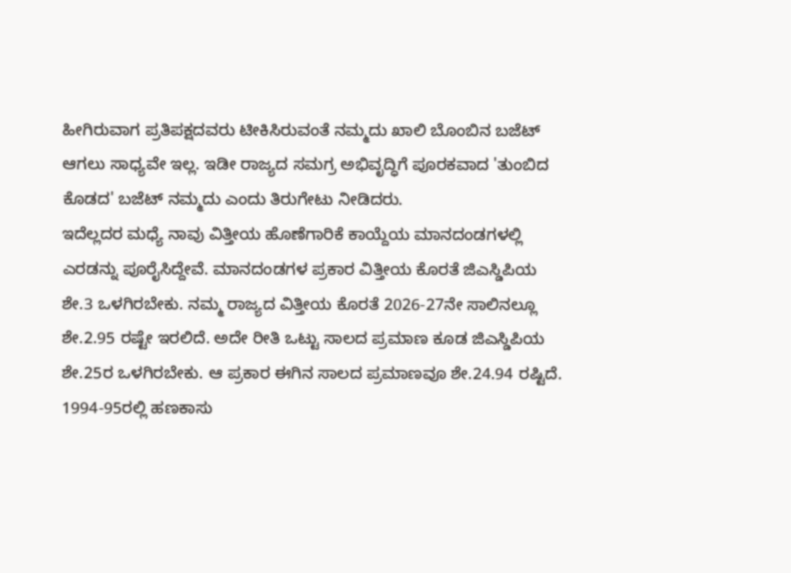ಹೀಗಿರುವಾಗ ಪ್ರತಿಪಕ್ಷದವರು ಟೀಕಿಸಿರುವಂತೆ ನಮ್ಮದು ಖಾಲಿ ಬೊಂಬಿನ ಬಜೆಟ್ ಆಗಲು ಸಾಧ್ಯವೇ ಇಲ್ಲ. ಇಡೀ ರಾಜ್ಯದ ಸಮಗ್ರ ಅಭಿವೃದ್ಧಿಗೆ ಪೂರಕವಾದ 'ತುಂಬಿದ ಕೊಡದ' ಬಜೆಟ್ ನಮ್ಮದು ಎಂದು ತಿರುಗೇಟು ನೀಡಿದರು.
ಇದೆಲ್ಲದರ ಮಧ್ಯೆ ನಾವು ವಿತ್ತೀಯ ಹೊಣೆಗಾರಿಕೆ ಕಾಯ್ದೆಯ ಮಾನದಂಡಗಳಲ್ಲಿ ಎರಡನ್ನು ಪೂರೈಸಿದ್ದೇವೆ. ಮಾನದಂಡಗಳ ಪ್ರಕಾರ ವಿತ್ತೀಯ ಕೊರತೆ ಜಿಎಸ್ಡಿಪಿಯ ಶೇ.3 ಒಳಗಿರಬೇಕು. ನಮ್ಮ ರಾಜ್ಯದ ವಿತ್ತೀಯ ಕೊರತೆ 2026-27ನೇ ಸಾಲಿನಲ್ಲೂ ಶೇ.2.95 ರಷ್ಟೇ ಇರಲಿದೆ. ಅದೇ ರೀತಿ ಒಟ್ಟು ಸಾಲದ ಪ್ರಮಾಣ ಕೂಡ ಜಿಎಸ್ಡಿಪಿಯ ಶೇ.25ರ ಒಳಗಿರಬೇಕು. ಆ ಪ್ರಕಾರ ಈಗಿನ ಸಾಲದ ಪ್ರಮಾಣವೂ ಶೇ.24.94 ರಷ್ಟಿದೆ. 1994-95ರಲ್ಲಿ ಹಣಕಾಸು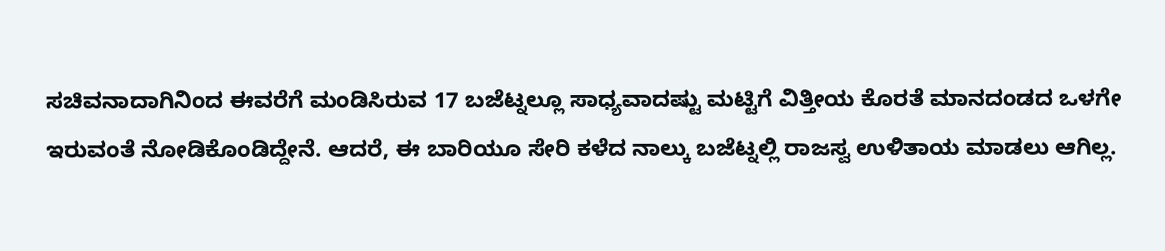ಸಚಿವನಾದಾಗಿನಿಂದ ಈವರೆಗೆ ಮಂಡಿಸಿರುವ 17 ಬಜೆಟ್ನಲ್ಲೂ ಸಾಧ್ಯವಾದಷ್ಟು ಮಟ್ಟಿಗೆ ವಿತ್ತೀಯ ಕೊರತೆ ಮಾನದಂಡದ ಒಳಗೇ ಇರುವಂತೆ ನೋಡಿಕೊಂಡಿದ್ದೇನೆ. ಆದರೆ, ಈ ಬಾರಿಯೂ ಸೇರಿ ಕಳೆದ ನಾಲ್ಕು ಬಜೆಟ್ನಲ್ಲಿ ರಾಜಸ್ವ ಉಳಿತಾಯ ಮಾಡಲು ಆಗಿಲ್ಲ.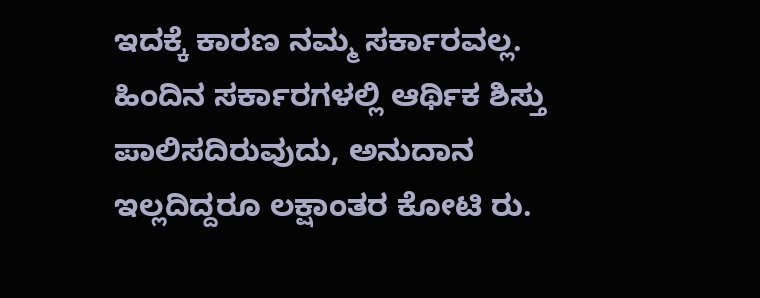ಇದಕ್ಕೆ ಕಾರಣ ನಮ್ಮ ಸರ್ಕಾರವಲ್ಲ. ಹಿಂದಿನ ಸರ್ಕಾರಗಳಲ್ಲಿ ಆರ್ಥಿಕ ಶಿಸ್ತು ಪಾಲಿಸದಿರುವುದು, ಅನುದಾನ ಇಲ್ಲದಿದ್ದರೂ ಲಕ್ಷಾಂತರ ಕೋಟಿ ರು.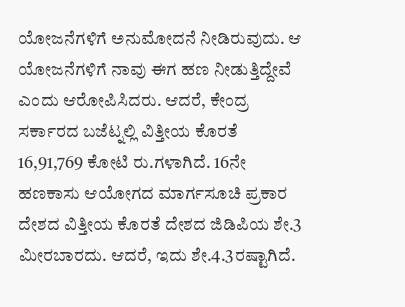ಯೋಜನೆಗಳಿಗೆ ಅನುಮೋದನೆ ನೀಡಿರುವುದು. ಆ ಯೋಜನೆಗಳಿಗೆ ನಾವು ಈಗ ಹಣ ನೀಡುತ್ತಿದ್ದೇವೆ ಎಂದು ಆರೋಪಿಸಿದರು. ಆದರೆ, ಕೇಂದ್ರ ಸರ್ಕಾರದ ಬಜೆಟ್ನಲ್ಲಿ ವಿತ್ತೀಯ ಕೊರತೆ 16,91,769 ಕೋಟಿ ರು.ಗಳಾಗಿದೆ. 16ನೇ ಹಣಕಾಸು ಆಯೋಗದ ಮಾರ್ಗಸೂಚಿ ಪ್ರಕಾರ ದೇಶದ ವಿತ್ತೀಯ ಕೊರತೆ ದೇಶದ ಜಿಡಿಪಿಯ ಶೇ.3 ಮೀರಬಾರದು. ಆದರೆ, ಇದು ಶೇ.4.3ರಷ್ಟಾಗಿದೆ.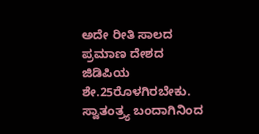ಅದೇ ರೀತಿ ಸಾಲದ ಪ್ರಮಾಣ ದೇಶದ ಜಿಡಿಪಿಯ ಶೇ.25ರೊಳಗಿರಬೇಕು. ಸ್ವಾತಂತ್ರ್ಯ ಬಂದಾಗಿನಿಂದ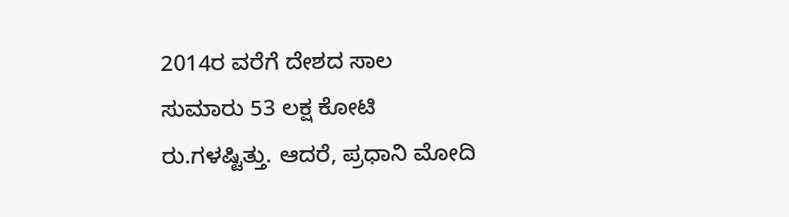2014ರ ವರೆಗೆ ದೇಶದ ಸಾಲ ಸುಮಾರು 53 ಲಕ್ಷ ಕೋಟಿ ರು.ಗಳಷ್ಟಿತ್ತು. ಆದರೆ, ಪ್ರಧಾನಿ ಮೋದಿ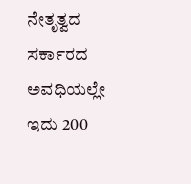ನೇತೃತ್ವದ ಸರ್ಕಾರದ ಅವಧಿಯಲ್ಲೇ ಇದು 200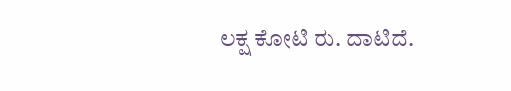ಲಕ್ಷ ಕೋಟಿ ರು. ದಾಟಿದೆ.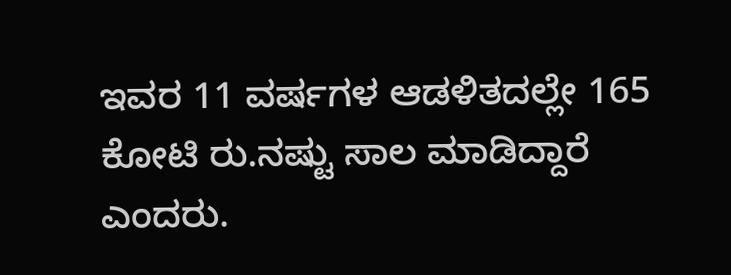ಇವರ 11 ವರ್ಷಗಳ ಆಡಳಿತದಲ್ಲೇ 165 ಕೋಟಿ ರು.ನಷ್ಟು ಸಾಲ ಮಾಡಿದ್ದಾರೆ ಎಂದರು.